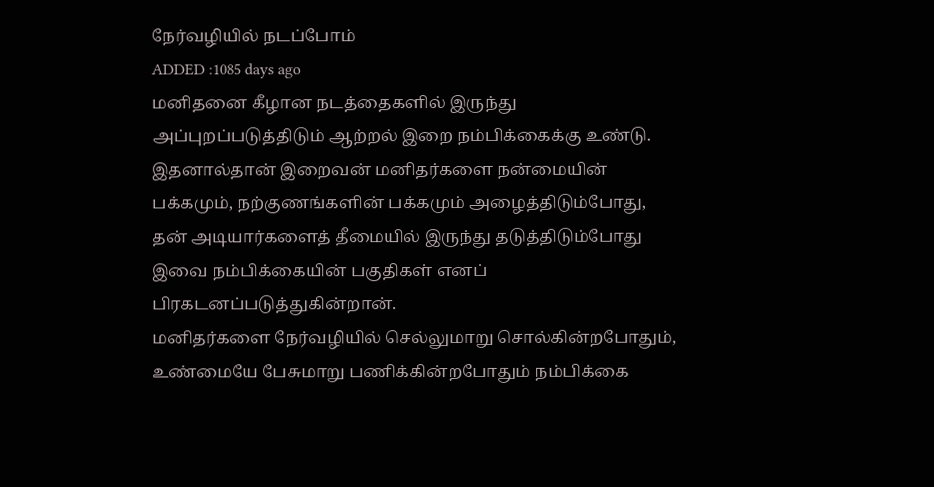நேர்வழியில் நடப்போம்
ADDED :1085 days ago
மனிதனை கீழான நடத்தைகளில் இருந்து அப்புறப்படுத்திடும் ஆற்றல் இறை நம்பிக்கைக்கு உண்டு. இதனால்தான் இறைவன் மனிதர்களை நன்மையின் பக்கமும், நற்குணங்களின் பக்கமும் அழைத்திடும்போது, தன் அடியார்களைத் தீமையில் இருந்து தடுத்திடும்போது இவை நம்பிக்கையின் பகுதிகள் எனப் பிரகடனப்படுத்துகின்றான்.
மனிதர்களை நேர்வழியில் செல்லுமாறு சொல்கின்றபோதும், உண்மையே பேசுமாறு பணிக்கின்றபோதும் நம்பிக்கை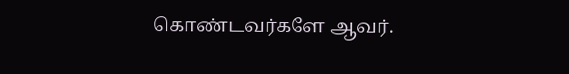கொண்டவர்களே ஆவர்.